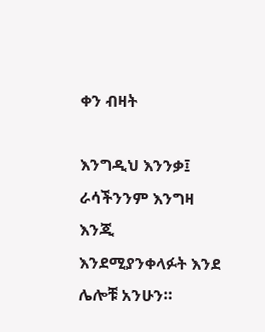ቀን ብዛት

እንግዲህ እንንቃ፤ ራሳችንንም እንግዛ እንጂ እንደሚያንቀላፉት እንደ ሌሎቹ አንሁን።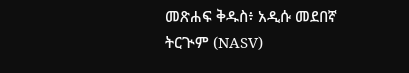መጽሐፍ ቅዱስ፥ አዲሱ መደበኛ ትርጒም (NASV)